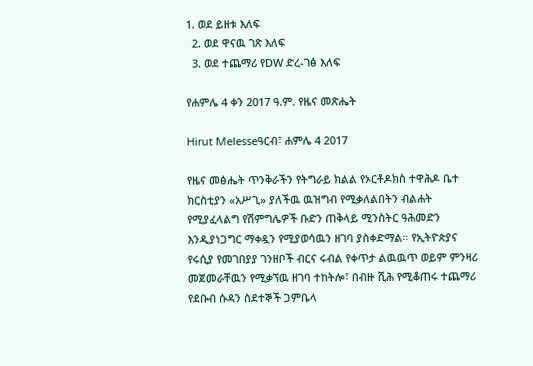1. ወደ ይዘቱ እለፍ
  2. ወደ ዋናዉ ገጽ እለፍ
  3. ወደ ተጨማሪ የDW ድረ-ገፅ እለፍ

የሐምሌ 4 ቀን 2017 ዓ.ም. የዜና መጽሔት

Hirut Melesseዓርብ፣ ሐምሌ 4 2017

የዜና መፅሔት ጥንቅራችን የትግራይ ክልል የኦርቶዶክስ ተዋሕዶ ቤተ ክርስቲያን «አሥጊ» ያለችዉ ዉዝግብ የሚቃለልበትን ብልሐት የሚያፈላልግ የሽምግሌዎች ቡድን ጠቅላይ ሚንስትር ዓሕመድን እንዲያነጋግር ማቀዷን የሚያወሳዉን ዘገባ ያስቀድማል። የኢትዮጵያና የሩሲያ የመገበያያ ገንዘቦች ብርና ሩብል የቀጥታ ልዉዉጥ ወይም ምንዛሪ መጀመራቸዉን የሚቃኘዉ ዘገባ ተከትሎ፣ በብዙ ሺሕ የሚቆጠሩ ተጨማሪ የደቡብ ሱዳን ስደተኞች ጋምቤላ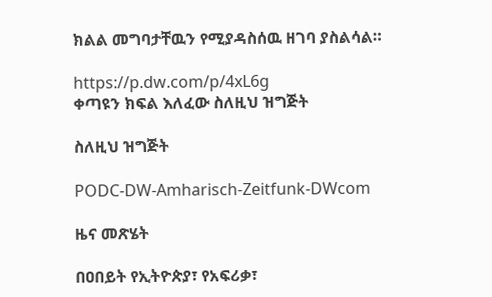ክልል መግባታቸዉን የሚያዳስሰዉ ዘገባ ያስልሳል።

https://p.dw.com/p/4xL6g
ቀጣዩን ክፍል እለፈው ስለዚህ ዝግጅት

ስለዚህ ዝግጅት

PODC-DW-Amharisch-Zeitfunk-DWcom

ዜና መጽሄት

በዐበይት የኢትዮጵያ፣ የአፍሪቃ፣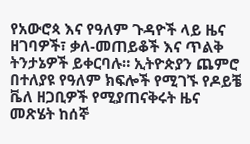የአውሮጳ እና የዓለም ጉዳዮች ላይ ዜና ዘገባዎች፣ ቃለ-መጠይቆች እና ጥልቅ ትንታኔዎች ይቀርባሉ። ኢትዮጵያን ጨምሮ በተለያዩ የዓለም ክፍሎች የሚገኙ የዶይቼ ቬለ ዘጋቢዎች የሚያጠናቅሩት ዜና መጽሄት ከሰኞ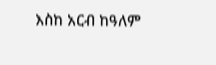እስከ አርብ ከዓለም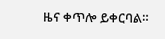ዜና ቀጥሎ ይቀርባል።